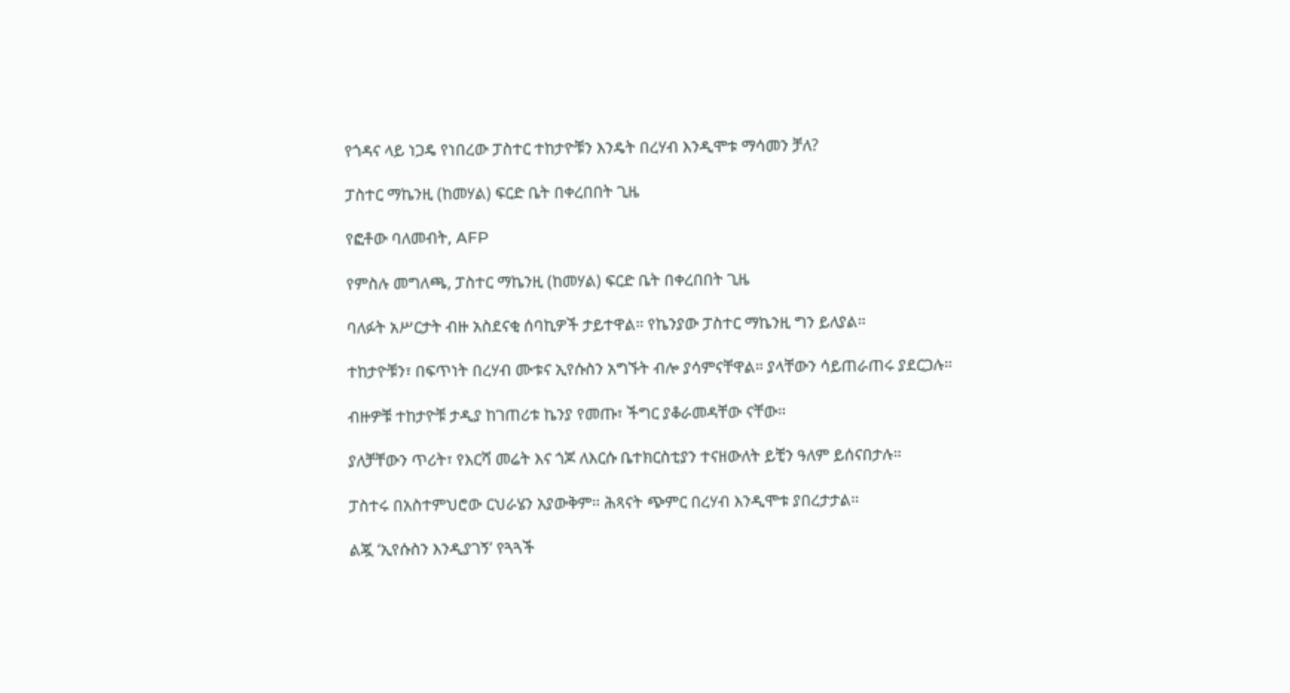የጎዳና ላይ ነጋዴ የነበረው ፓስተር ተከታዮቹን እንዴት በረሃብ እንዲሞቱ ማሳመን ቻለ?

ፓስተር ማኬንዚ (ከመሃል) ፍርድ ቤት በቀረበበት ጊዜ

የፎቶው ባለመብት, AFP

የምስሉ መግለጫ, ፓስተር ማኬንዚ (ከመሃል) ፍርድ ቤት በቀረበበት ጊዜ

ባለፉት አሥርታት ብዙ አስደናቂ ሰባኪዎች ታይተዋል። የኬንያው ፓስተር ማኬንዚ ግን ይለያል።

ተከታዮቹን፣ በፍጥነት በረሃብ ሙቱና ኢየሱስን አግኙት ብሎ ያሳምናቸዋል። ያላቸውን ሳይጠራጠሩ ያደርጋሉ።

ብዙዎቹ ተከታዮቹ ታዲያ ከገጠሪቱ ኬንያ የመጡ፣ ችግር ያቆራመዳቸው ናቸው።

ያለቻቸውን ጥሪት፣ የእርሻ መሬት እና ጎጆ ለእርሱ ቤተክርስቲያን ተናዘውለት ይቺን ዓለም ይሰናበታሉ።

ፓስተሩ በአስተምህሮው ርህራሄን አያውቅም። ሕጻናት ጭምር በረሃብ እንዲሞቱ ያበረታታል።

ልጇ ‘ኢየሱስን እንዲያገኝ’ የጓጓች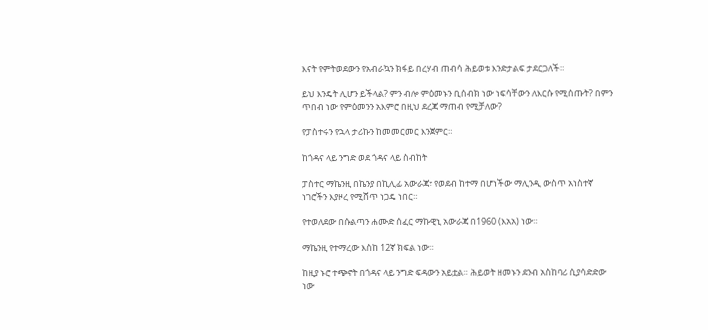እናት የምትወደውን የአብራኳን ክፋይ በረሃብ ጠብሳ ሕይወቱ እንድታልፍ ታደርጋለች።

ይህ እንዴት ሊሆን ይችላል? ምን ብሎ ምዕመኑን ቢሰብክ ነው ነፍሳቸውን ለእርሱ የሚሰጡት? በምን ጥበብ ነው የምዕመንን አእምሮ በዚህ ደረጃ ማጠብ የሚቻለው?

የፓስተሩን የኋላ ታሪኩን ከመመርመር እንጀምር።

ከጎዳና ላይ ንግድ ወደ ጎዳና ላይ ስብከት

ፓስተር ማኬንዚ በኬንያ በኪሊፊ አውራጃ፣ የወደብ ከተማ በሆነችው ማሊንዲ ውስጥ አነስተኛ ነገሮችን እያዞረ የሚሸጥ ነጋዴ ነበር።

የተወለደው በሱልጣን ሐሙድ ሰፈር ማኩዊኒ አውራጃ በ1960 (እአአ) ነው።

ማኬንዚ የተማረው እስከ 12ኛ ክፍል ነው።

ከዚያ ኑሮ ተጭኖት በጎዳና ላይ ንግድ ፍዳውን አይቷል። ሕይወት ዘመኑን ደንብ አስከባሪ ሲያሳድድው ነው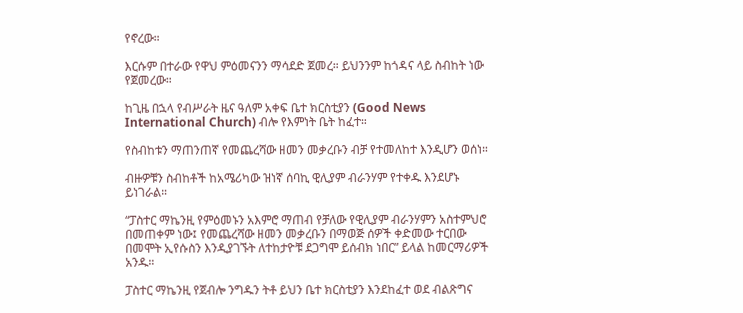የኖረው።

እርሱም በተራው የዋህ ምዕመናንን ማሳደድ ጀመረ። ይህንንም ከጎዳና ላይ ስብከት ነው የጀመረው።

ከጊዜ በኋላ የብሥራት ዜና ዓለም አቀፍ ቤተ ክርስቲያን (Good News International Church) ብሎ የእምነት ቤት ከፈተ።

የስብከቱን ማጠንጠኛ የመጨረሻው ዘመን መቃረቡን ብቻ የተመለከተ እንዲሆን ወሰነ።

ብዙዎቹን ስብከቶች ከአሜሪካው ዝነኛ ሰባኪ ዊሊያም ብራንሃም የተቀዱ እንደሆኑ ይነገራል።

“ፓስተር ማኬንዚ የምዕመኑን አእምሮ ማጠብ የቻለው የዊሊያም ብራንሃምን አስተምህሮ በመጠቀም ነው፤ የመጨረሻው ዘመን መቃረቡን በማወጅ ሰዎች ቀድመው ተርበው በመሞት ኢየሱስን እንዲያገኙት ለተከታዮቹ ደጋግሞ ይሰብክ ነበር” ይላል ከመርማሪዎች አንዱ።

ፓስተር ማኬንዚ የጀብሎ ንግዱን ትቶ ይህን ቤተ ክርስቲያን እንደከፈተ ወደ ብልጽግና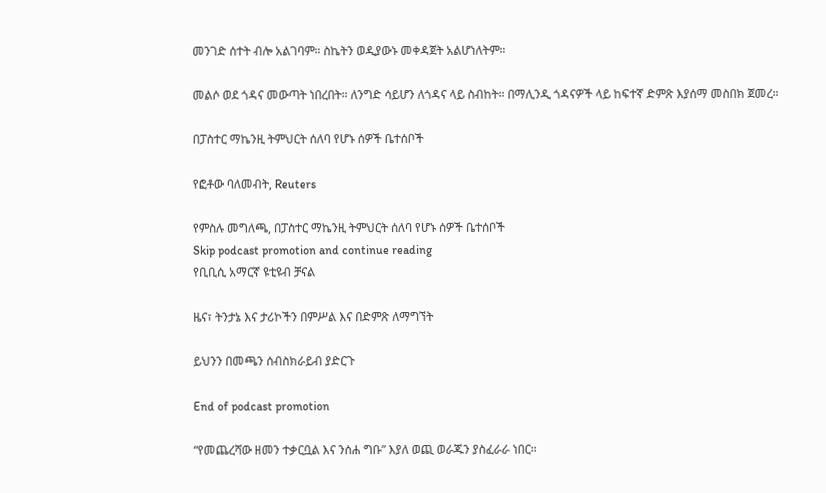መንገድ ሰተት ብሎ አልገባም። ስኬትን ወዲያውኑ መቀዳጀት አልሆነለትም።

መልሶ ወደ ጎዳና መውጣት ነበረበት። ለንግድ ሳይሆን ለጎዳና ላይ ስብከት። በማሊንዲ ጎዳናዎች ላይ ከፍተኛ ድምጽ እያሰማ መስበክ ጀመረ።

በፓስተር ማኬንዚ ትምህርት ሰለባ የሆኑ ሰዎች ቤተሰቦች

የፎቶው ባለመብት, Reuters

የምስሉ መግለጫ, በፓስተር ማኬንዚ ትምህርት ሰለባ የሆኑ ሰዎች ቤተሰቦች
Skip podcast promotion and continue reading
የቢቢሲ አማርኛ ዩቲዩብ ቻናል

ዜና፣ ትንታኔ እና ታሪኮችን በምሥል እና በድምጽ ለማግኘት

ይህንን በመጫን ሰብስክራይብ ያድርጉ

End of podcast promotion

“የመጨረሻው ዘመን ተቃርቧል እና ንሰሐ ግቡ” እያለ ወጪ ወራጁን ያስፈራራ ነበር።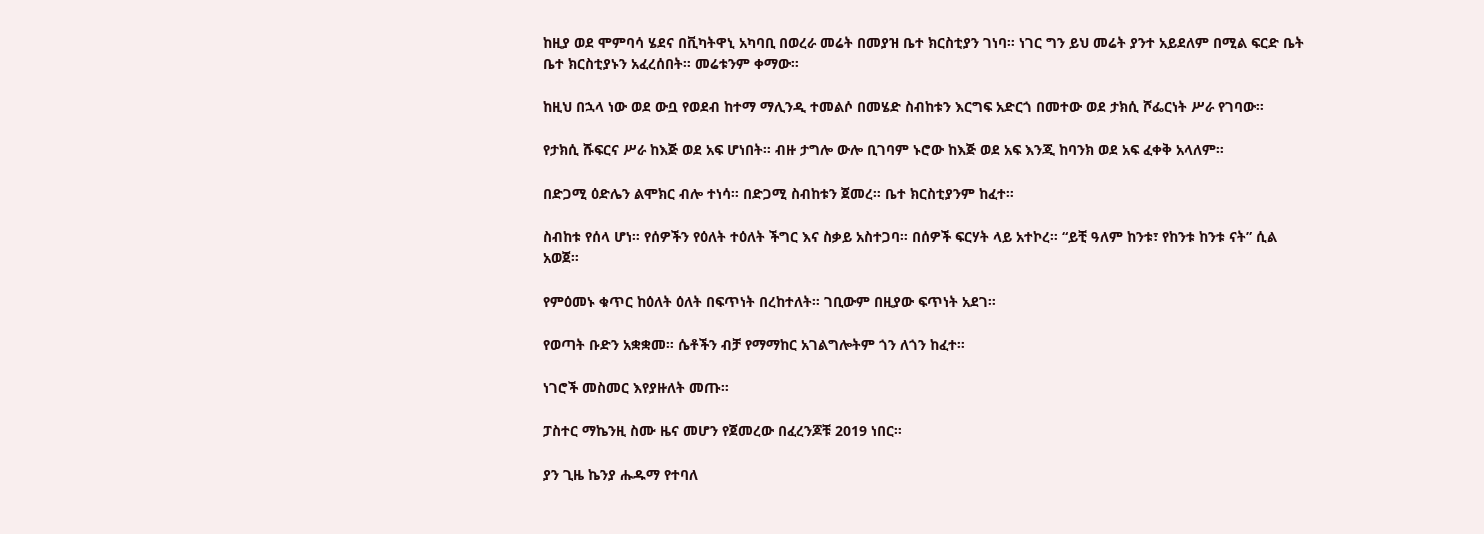ከዚያ ወደ ሞምባሳ ሄደና በቪካትዋኒ አካባቢ በወረራ መሬት በመያዝ ቤተ ክርስቲያን ገነባ። ነገር ግን ይህ መሬት ያንተ አይደለም በሚል ፍርድ ቤት ቤተ ክርስቲያኑን አፈረሰበት። መሬቱንም ቀማው።

ከዚህ በኋላ ነው ወደ ውቧ የወደብ ከተማ ማሊንዲ ተመልሶ በመሄድ ስብከቱን እርግፍ አድርጎ በመተው ወደ ታክሲ ሾፌርነት ሥራ የገባው።

የታክሲ ሹፍርና ሥራ ከእጅ ወደ አፍ ሆነበት። ብዙ ታግሎ ውሎ ቢገባም ኑሮው ከእጅ ወደ አፍ እንጂ ከባንክ ወደ አፍ ፈቀቅ አላለም።

በድጋሚ ዕድሌን ልሞክር ብሎ ተነሳ። በድጋሚ ስብከቱን ጀመረ። ቤተ ክርስቲያንም ከፈተ።

ስብከቱ የሰላ ሆነ። የሰዎችን የዕለት ተዕለት ችግር እና ስቃይ አስተጋባ። በሰዎች ፍርሃት ላይ አተኮረ። “ይቺ ዓለም ከንቱ፣ የከንቱ ከንቱ ናት” ሲል አወጀ።

የምዕመኑ ቁጥር ከዕለት ዕለት በፍጥነት በረከተለት። ገቢውም በዚያው ፍጥነት አደገ።

የወጣት ቡድን አቋቋመ። ሴቶችን ብቻ የማማከር አገልግሎትም ጎን ለጎን ከፈተ።

ነገሮች መስመር እየያዙለት መጡ።

ፓስተር ማኬንዚ ስሙ ዜና መሆን የጀመረው በፈረንጆቹ 2019 ነበር።

ያን ጊዜ ኬንያ ሑዱማ የተባለ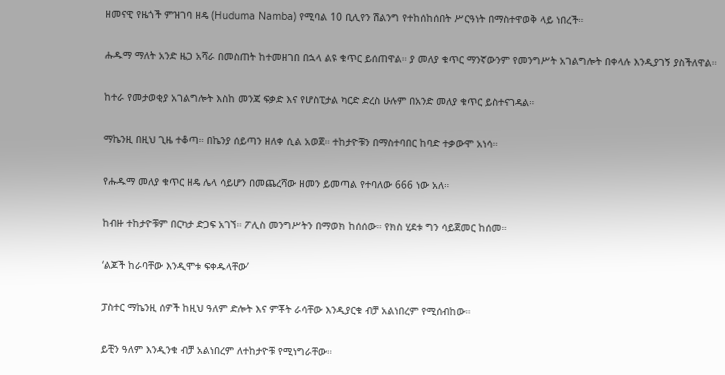ዘመናዊ የዜጎች ምዝገባ ዘዴ (Huduma Namba) የሚባል 10 ቢሊየን ሽልንግ የተከሰከሰበት ሥርዓነት በማስተዋወቅ ላይ ነበረች።

ሑዱማ ማለት አንድ ዜጋ አሻራ በመስጠት ከተመዘገበ በኋላ ልዩ ቁጥር ይሰጠዋል። ያ መለያ ቁጥር ማንኛውንም የመንግሥት አገልግሎት በቀላሉ እንዲያገኝ ያስችለዋል።

ከተራ የመታወቂያ አገልግሎት እስከ መንጃ ፍቃድ እና የሆስፒታል ካርድ ድረስ ሁሉም በአንድ መለያ ቁጥር ይስተናገዳል።

ማኬንዚ በዚህ ጊዜ ተቆጣ። በኬንያ ሰይጣን ዘለቀ ሲል አወጀ። ተከታዮቹን በማስተባበር ከባድ ተቃውሞ አነሳ።

የሑዱማ መለያ ቁጥር ዘዴ ሌላ ሳይሆን በመጨረሻው ዘመን ይመጣል የተባለው 666 ነው አለ።

ከብዙ ተከታዮቹም በርካታ ድጋፍ አገኘ። ፖሊስ መንግሥትን በማወክ ከሰሰው። የክስ ሂደቱ ግን ሳይጀመር ከሰመ።

‘ልጆች ከራባቸው እንዲሞቱ ፍቀዱላቸው’

ፓስተር ማኬንዚ ሰዎች ከዚህ ዓለም ድሎት እና ምቾት ራሳቸው እንዲያርቁ ብቻ አልነበረም የሚሰብከው።

ይቺን ዓለም እንዲንቁ ብቻ አልነበረም ለተከታዮቹ የሚነግራቸው።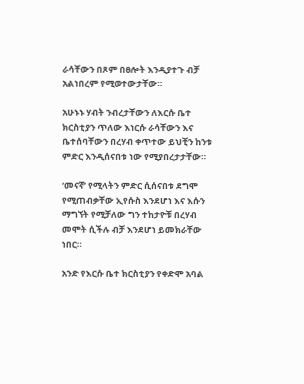ራሳቸውን በጾም በፀሎት እንዲያተጉ ብቻ አልነበረም የሚወተውታቸው።

አሁኑኑ ሃብት ንብረታቸውን ለእርሱ ቤተ ክርስቲያን ጥለው እነርሱ ራሳቸውን እና ቤተሰባቸውን በረሃብ ቀጥተው ይህቺን ከንቱ ምድር እንዲሰናበቱ ነው የሚያበረታታቸው።

‘መናኛ’ የሚላትን ምድር ሲሰናበቱ ደግሞ የሚጠብቃቸው ኢየሱስ እንደሆነ እና እሱን ማግኘት የሚቻለው ግን ተከታዮቹ በረሃብ መሞት ሲችሉ ብቻ እንደሆነ ይመክራቸው ነበር።

አንድ የእርሱ ቤተ ክርስቲያን የቀድሞ አባል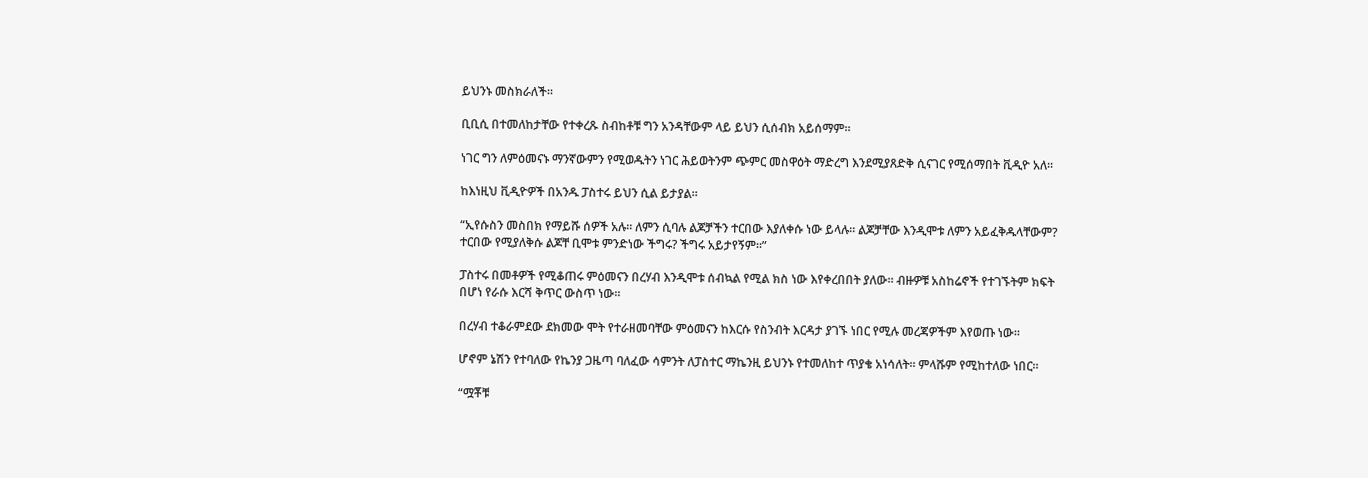ይህንኑ መስክራለች።

ቢቢሲ በተመለከታቸው የተቀረጹ ስብከቶቹ ግን አንዳቸውም ላይ ይህን ሲሰብክ አይሰማም።

ነገር ግን ለምዕመናኑ ማንኛውምን የሚወዱትን ነገር ሕይወትንም ጭምር መስዋዕት ማድረግ እንደሚያጸድቅ ሲናገር የሚሰማበት ቪዲዮ አለ።

ከእነዚህ ቪዲዮዎች በአንዱ ፓስተሩ ይህን ሲል ይታያል።

“ኢየሱስን መስበክ የማይሹ ሰዎች አሉ። ለምን ሲባሉ ልጆቻችን ተርበው እያለቀሱ ነው ይላሉ። ልጆቻቸው እንዲሞቱ ለምን አይፈቅዱላቸውም? ተርበው የሚያለቅሱ ልጆቸ ቢሞቱ ምንድነው ችግሩ? ችግሩ አይታየኝም።”

ፓስተሩ በመቶዎች የሚቆጠሩ ምዕመናን በረሃብ እንዲሞቱ ሰብኳል የሚል ክስ ነው እየቀረበበት ያለው። ብዙዎቹ አስከሬኖች የተገኙትም ክፍት በሆነ የራሱ እርሻ ቅጥር ውስጥ ነው።

በረሃብ ተቆራምደው ደክመው ሞት የተራዘመባቸው ምዕመናን ከእርሱ የስንብት እርዳታ ያገኙ ነበር የሚሉ መረጃዎችም እየወጡ ነው።

ሆኖም ኔሽን የተባለው የኬንያ ጋዜጣ ባለፈው ሳምንት ለፓስተር ማኬንዚ ይህንኑ የተመለከተ ጥያቄ አነሳለት። ምላሹም የሚከተለው ነበር።

“ሟቾቹ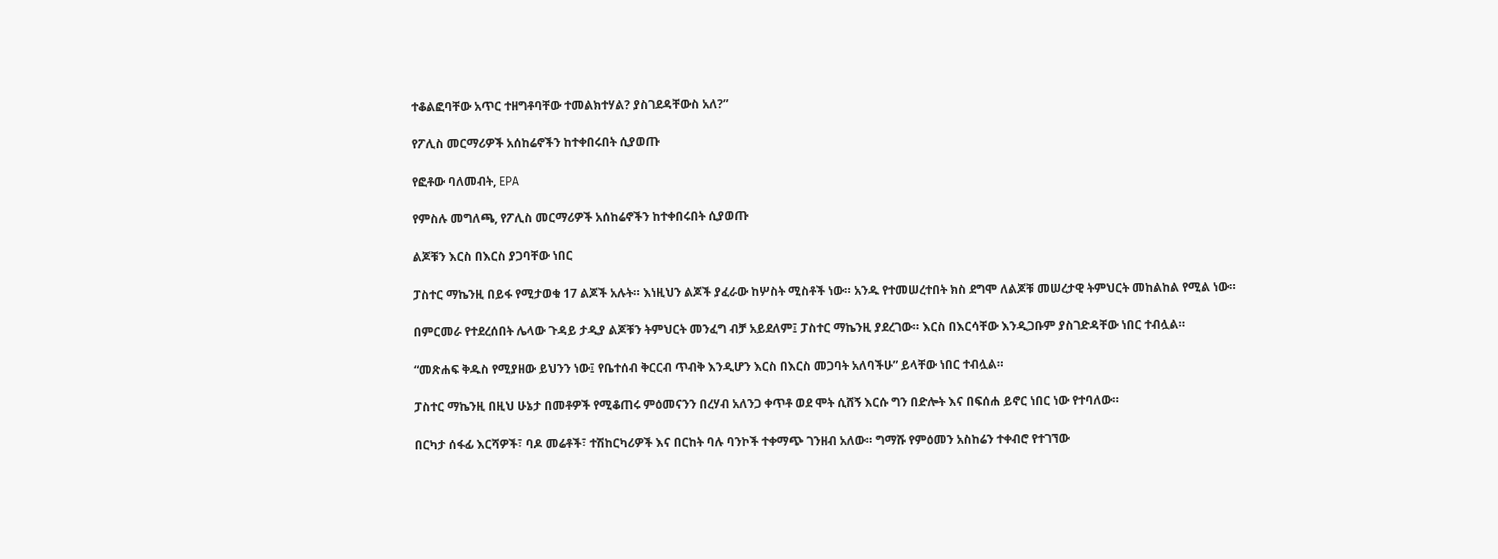ተቆልፎባቸው አጥር ተዘግቶባቸው ተመልክተሃል? ያስገደዳቸውስ አለ?”

የፖሊስ መርማሪዎች አሰከሬኖችን ከተቀበሩበት ሲያወጡ

የፎቶው ባለመብት, EPA

የምስሉ መግለጫ, የፖሊስ መርማሪዎች አሰከሬኖችን ከተቀበሩበት ሲያወጡ

ልጆቹን እርስ በእርስ ያጋባቸው ነበር

ፓስተር ማኬንዚ በይፋ የሚታወቁ 17 ልጆች አሉት። እነዚህን ልጆች ያፈራው ከሦስት ሚስቶች ነው። አንዱ የተመሠረተበት ክስ ደግሞ ለልጆቹ መሠረታዊ ትምህርት መከልከል የሚል ነው።

በምርመራ የተደረሰበት ሌላው ጉዳይ ታዲያ ልጆቹን ትምህርት መንፈግ ብቻ አይደለም፤ ፓስተር ማኬንዚ ያደረገው። እርስ በእርሳቸው እንዲጋቡም ያስገድዳቸው ነበር ተብሏል።

“መጽሐፍ ቅዱስ የሚያዘው ይህንን ነው፤ የቤተሰብ ቅርርብ ጥብቅ እንዲሆን እርስ በእርስ መጋባት አለባችሁ” ይላቸው ነበር ተብሏል።

ፓስተር ማኬንዚ በዚህ ሁኔታ በመቶዎች የሚቆጠሩ ምዕመናንን በረሃብ አለንጋ ቀጥቶ ወደ ሞት ሲሸኝ እርሱ ግን በድሎት እና በፍሰሐ ይኖር ነበር ነው የተባለው።

በርካታ ሰፋፊ እርሻዎች፣ ባዶ መሬቶች፣ ተሽከርካሪዎች እና በርከት ባሉ ባንኮች ተቀማጭ ገንዘብ አለው። ግማሹ የምዕመን አስከሬን ተቀብሮ የተገኘው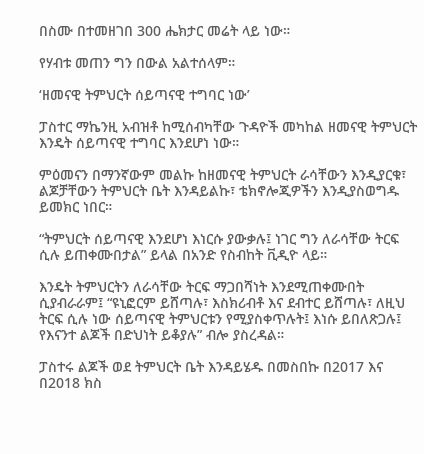በስሙ በተመዘገበ 300 ሔክታር መሬት ላይ ነው።

የሃብቱ መጠን ግን በውል አልተሰላም።

‘ዘመናዊ ትምህርት ሰይጣናዊ ተግባር ነው’

ፓስተር ማኬንዚ አብዝቶ ከሚሰብካቸው ጉዳዮች መካከል ዘመናዊ ትምህርት እንዴት ሰይጣናዊ ተግባር እንደሆነ ነው።

ምዕመናን በማንኛውም መልኩ ከዘመናዊ ትምህርት ራሳቸውን እንዲያርቁ፣ ልጆቻቸውን ትምህርት ቤት እንዳይልኩ፣ ቴክኖሎጂዎችን እንዲያስወግዱ ይመክር ነበር።

“ትምህርት ሰይጣናዊ እንደሆነ እነርሱ ያውቃሉ፤ ነገር ግን ለራሳቸው ትርፍ ሲሉ ይጠቀሙበታል” ይላል በአንድ የስብከት ቪዲዮ ላይ።

እንዴት ትምህርትን ለራሳቸው ትርፍ ማጋበሻነት እንደሚጠቀሙበት ሲያብራራም፤ “ዩኒፎርም ይሸጣሉ፣ እስክሪብቶ እና ደብተር ይሸጣሉ፣ ለዚህ ትርፍ ሲሉ ነው ሰይጣናዊ ትምህርቱን የሚያስቀጥሉት፤ እነሱ ይበለጽጋሉ፤ የእናንተ ልጆች በድህነት ይቆያሉ” ብሎ ያስረዳል።

ፓስተሩ ልጆች ወደ ትምህርት ቤት እንዳይሄዱ በመስበኩ በ2017 እና በ2018 ክስ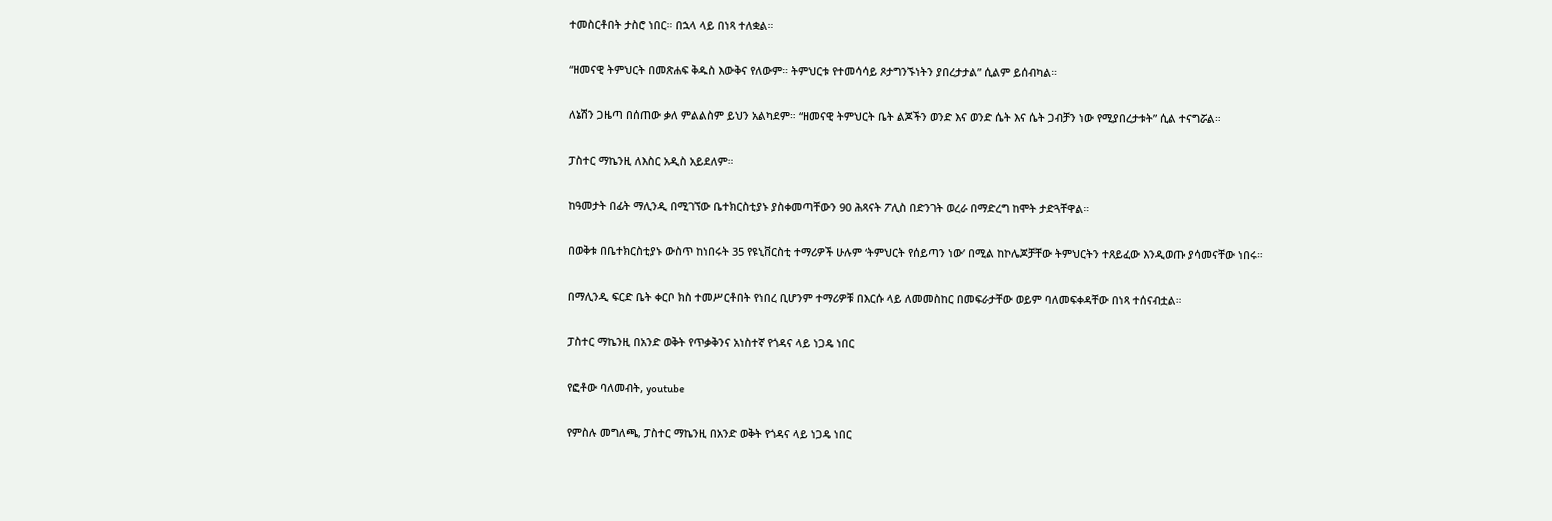ተመስርቶበት ታስሮ ነበር። በኋላ ላይ በነጻ ተለቋል።

“ዘመናዊ ትምህርት በመጽሐፍ ቅዱስ እውቅና የለውም። ትምህርቱ የተመሳሳይ ጾታግንኙነትን ያበረታታል” ሲልም ይሰብካል።

ለኔሽን ጋዜጣ በሰጠው ቃለ ምልልስም ይህን አልካደም። “ዘመናዊ ትምህርት ቤት ልጆችን ወንድ እና ወንድ ሴት እና ሴት ጋብቻን ነው የሚያበረታቱት” ሲል ተናግሯል።

ፓስተር ማኬንዚ ለእስር አዲስ አይደለም።

ከዓመታት በፊት ማሊንዲ በሚገኘው ቤተክርስቲያኑ ያስቀመጣቸውን 90 ሕጻናት ፖሊስ በድንገት ወረራ በማድረግ ከሞት ታድጓቸዋል።

በወቅቱ በቤተክርስቲያኑ ውስጥ ከነበሩት 35 የዩኒቨርስቲ ተማሪዎች ሁሉም ‘ትምህርት የሰይጣን ነው’ በሚል ከኮሌጆቻቸው ትምህርትን ተጸይፈው እንዲወጡ ያሳመናቸው ነበሩ።

በማሊንዲ ፍርድ ቤት ቀርቦ ክስ ተመሥርቶበት የነበረ ቢሆንም ተማሪዎቹ በእርሱ ላይ ለመመስከር በመፍራታቸው ወይም ባለመፍቀዳቸው በነጻ ተሰናብቷል።

ፓስተር ማኬንዚ በአንድ ወቅት የጥቃቅንና አነስተኛ የጎዳና ላይ ነጋዴ ነበር

የፎቶው ባለመብት, youtube

የምስሉ መግለጫ, ፓስተር ማኬንዚ በአንድ ወቅት የጎዳና ላይ ነጋዴ ነበር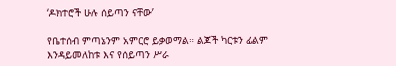‘ዶክተሮች ሁሉ ሰይጣን ናቸው’

የቤተሰብ ምጣኔንም አምርሮ ይቃወማል። ልጆች ካርቱን ፊልም እንዳይመለከቱ እና የሰይጣን ሥራ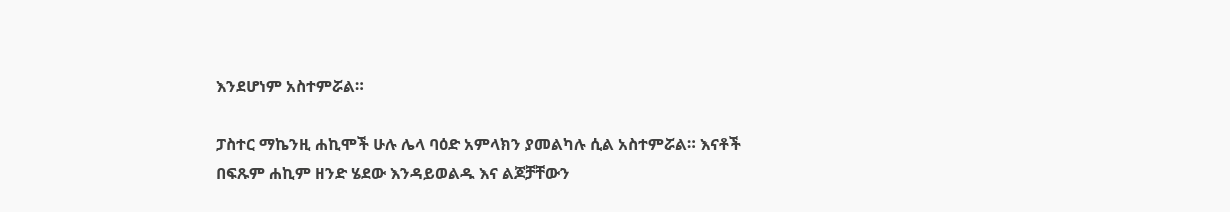እንደሆነም አስተምሯል።

ፓስተር ማኬንዚ ሐኪሞች ሁሉ ሌላ ባዕድ አምላክን ያመልካሉ ሲል አስተምሯል። እናቶች በፍጹም ሐኪም ዘንድ ሄደው እንዳይወልዱ እና ልጆቻቸውን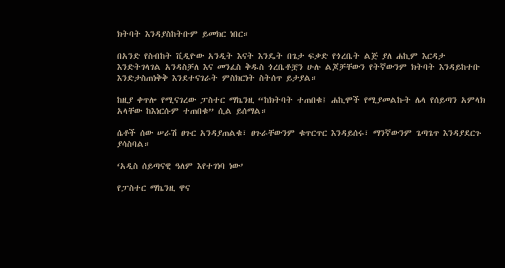ክትባት እንዳያስከትቡም ይመክር ነበር።

በአንድ የስብከት ቪዲዮው አንዲት እናት እንዴት በጌታ ፍቃድ የጎረቤት ልጅ ያለ ሐኪም እርዳታ እንድትገላገል አንዳስቻለ እና መንፈስ ቅዱስ ጎረቤቶቿን ሁሉ ልጆቻቸውን የትኛውንም ክትባት እንዳይከተቡ እንድታስጠነቅቅ እንደተናገራት ምስክርነት ስትሰጥ ይታያል።

ከዚያ ቀጥሎ የሚናገረው ፓስተር ማኬንዚ “ከክትባት ተጠበቁ፤ ሐኪሞች የሚያመልኩት ሌላ የሰይጣን አምላክ አላቸው ከእነርሱም ተጠበቁ” ሲል ይሰማል።

ሴቶች ሰው ሠራሽ ፀጉር አንዳያጠልቁ፣ ፀጉራቸውንም ቁጥርጥር እንዳይሰሩ፣ ማንኛውንም ጌጣጌጥ እንዳያደርጉ ያሳስባል።

‘አዲስ ሰይጣናዊ ዓለም እየተገነባ ነው’

የፓስተር ማኬንዚ ዋና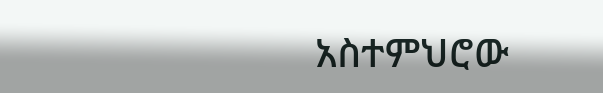አስተምህሮው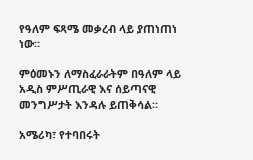የዓለም ፍጻሜ መቃረብ ላይ ያጠነጠነ ነው።

ምዕመኑን ለማስፈራራትም በዓለም ላይ አዲስ ምሥጢራዊ እና ሰይጣናዊ መንግሥታት እንዳሉ ይጠቅሳል።

አሜሪካ፣ የተባበሩት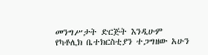መንግሥታት ድርጅት እንዲሁም የካቶሊክ ቤተክርስቲያን ተጋግዘው አሁን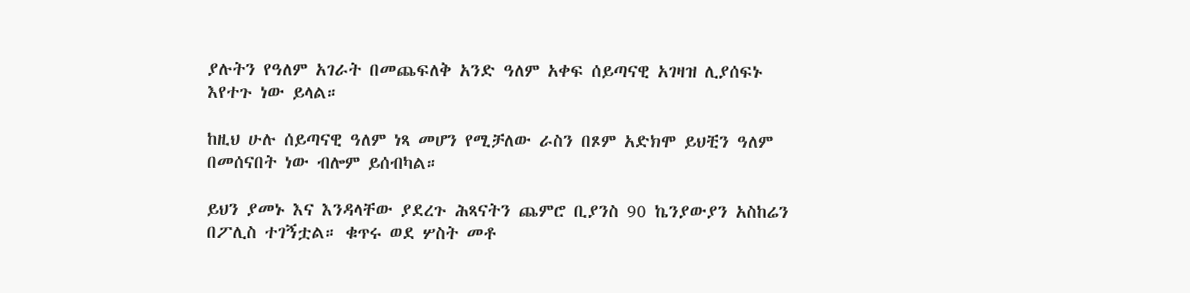ያሉትን የዓለም አገራት በመጨፍለቅ አንድ ዓለም አቀፍ ሰይጣናዊ አገዛዝ ሊያሰፍኑ እየተጉ ነው ይላል።

ከዚህ ሁሉ ሰይጣናዊ ዓለም ነጻ መሆን የሚቻለው ራስን በጾም አድክሞ ይህቺን ዓለም በመሰናበት ነው ብሎም ይሰብካል።

ይህን ያመኑ እና እንዳላቸው ያደረጉ ሕጻናትን ጨምሮ ቢያንስ 90 ኬንያውያን አስከሬን በፖሊስ ተገኝቷል። ቁጥሩ ወደ ሦስት መቶ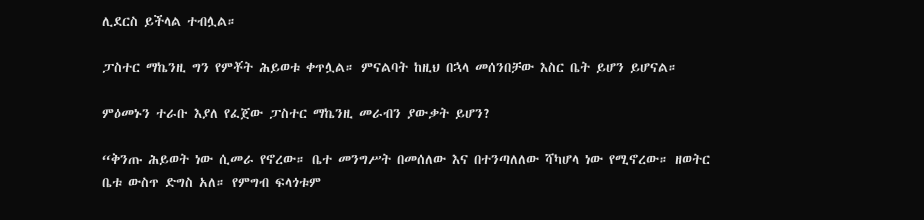ሊደርስ ይችላል ተብሏል።

ፓስተር ማኬንዚ ግን የምቾት ሕይወቱ ቀጥሏል። ምናልባት ከዚህ በኋላ መሰንበቻው እስር ቤት ይሆን ይሆናል።

ምዕመኑን ተራቡ እያለ የፈጀው ፓስተር ማኬንዚ መራብን ያውቃት ይሆን?

“ቅንጡ ሕይወት ነው ሲመራ የኖረው። ቤተ መንግሥት በመሰለው እና በተንጣለለው ሻካሆላ ነው የሚኖረው። ዘወትር ቤቱ ውስጥ ድግስ አለ። የምግብ ፍላጎቱም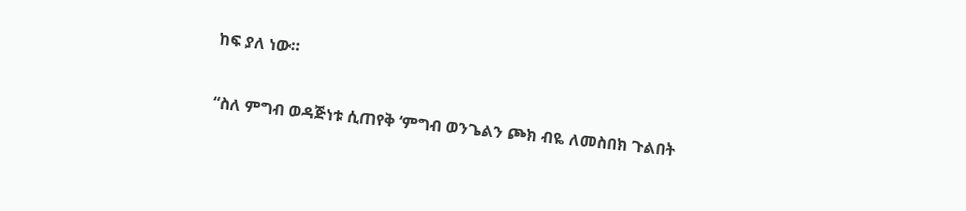ከፍ ያለ ነው።

“ስለ ምግብ ወዳጅነቱ ሲጠየቅ ‘ምግብ ወንጌልን ጮክ ብዬ ለመስበክ ጉልበት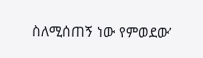ስለሚሰጠኝ ነው የምወደው’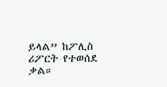ይላል” ከፖሊስ ሪፖርት የተወሰደ ቃል።